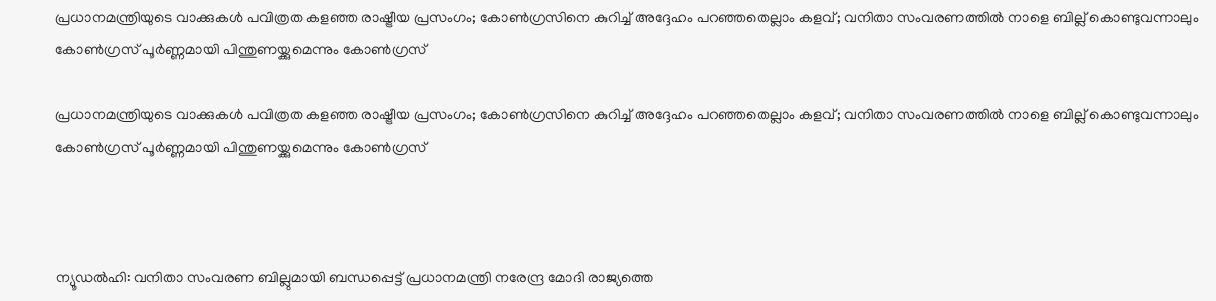പ്രധാനമന്ത്രിയുടെ വാക്കുകള്‍ പവിത്രത കളഞ്ഞ രാഷ്ട്രീയ പ്രസംഗം; കോണ്‍ഗ്രസിനെ കുറിച്ച് അദ്ദേഹം പറഞ്ഞതെല്ലാം കളവ്; വനിതാ സംവരണത്തില്‍ നാളെ ബില്ല് കൊണ്ടുവന്നാലും കോണ്‍ഗ്രസ് പൂര്‍ണ്ണമായി പിന്തുണയ്ക്കുമെന്നും കോണ്‍ഗ്രസ്

പ്രധാനമന്ത്രിയുടെ വാക്കുകള്‍ പവിത്രത കളഞ്ഞ രാഷ്ട്രീയ പ്രസംഗം; കോണ്‍ഗ്രസിനെ കുറിച്ച് അദ്ദേഹം പറഞ്ഞതെല്ലാം കളവ്; വനിതാ സംവരണത്തില്‍ നാളെ ബില്ല് കൊണ്ടുവന്നാലും കോണ്‍ഗ്രസ് പൂര്‍ണ്ണമായി പിന്തുണയ്ക്കുമെന്നും കോണ്‍ഗ്രസ്



ന്യൂഡല്‍ഹി: വനിതാ സംവരണ ബില്ലുമായി ബന്ധപ്പെട്ട് പ്രധാനമന്ത്രി നരേന്ദ്ര മോദി രാജ്യത്തെ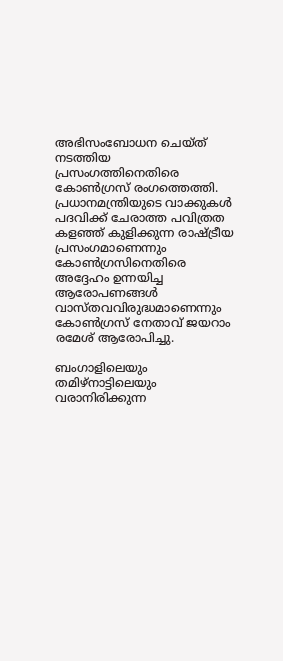അഭിസംബോധന ചെയ്ത് നടത്തിയ പ്രസംഗത്തിനെതിരെ കോണ്‍ഗ്രസ് രംഗത്തെത്തി. പ്രധാനമന്ത്രിയുടെ വാക്കുകള്‍ പദവിക്ക് ചേരാത്ത പവിത്രത കളഞ്ഞ് കുളിക്കുന്ന രാഷ്ട്രീയ പ്രസംഗമാണെന്നും കോണ്‍ഗ്രസിനെതിരെ അദ്ദേഹം ഉന്നയിച്ച ആരോപണങ്ങള്‍ വാസ്തവവിരുദ്ധമാണെന്നും കോണ്‍ഗ്രസ് നേതാവ് ജയറാം രമേശ് ആരോപിച്ചു.

ബംഗാളിലെയും തമിഴ്നാട്ടിലെയും വരാനിരിക്കുന്ന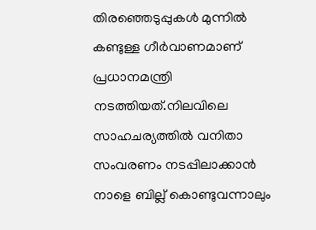തിരഞ്ഞെടുപ്പുകള്‍ മുന്നില്‍ കണ്ടുള്ള ഗീര്‍വാണമാണ് പ്രധാനമന്ത്രി നടത്തിയത്.നിലവിലെ സാഹചര്യത്തില്‍ വനിതാ സംവരണം നടപ്പിലാക്കാന്‍ നാളെ ബില്ല് കൊണ്ടുവന്നാലും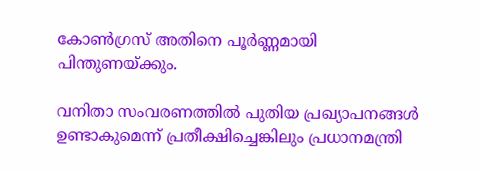കോണ്‍ഗ്രസ് അതിനെ പൂര്‍ണ്ണമായി പിന്തുണയ്ക്കും.

വനിതാ സംവരണത്തില്‍ പുതിയ പ്രഖ്യാപനങ്ങള്‍ ഉണ്ടാകുമെന്ന് പ്രതീക്ഷിച്ചെങ്കിലും പ്രധാനമന്ത്രി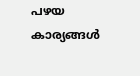പഴയ കാര്യങ്ങള്‍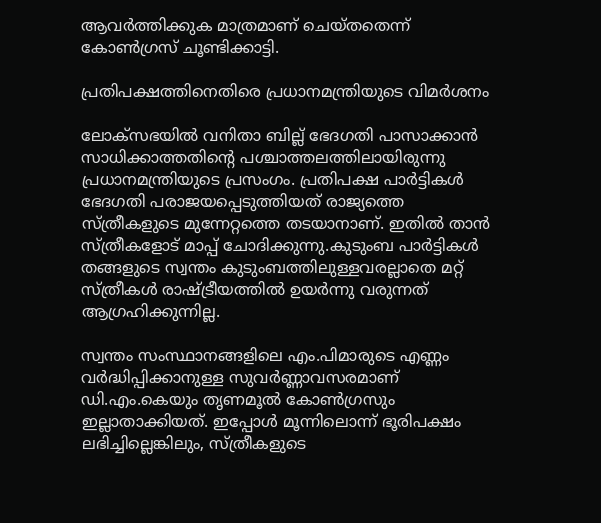ആവര്‍ത്തിക്കുക മാത്രമാണ് ചെയ്തതെന്ന് കോണ്‍ഗ്രസ് ചൂണ്ടിക്കാട്ടി.

പ്രതിപക്ഷത്തിനെതിരെ പ്രധാനമന്ത്രിയുടെ വിമര്‍ശനം

ലോക്‌സഭയില്‍ വനിതാ ബില്ല് ഭേദഗതി പാസാക്കാന്‍ സാധിക്കാത്തതിന്റെ പശ്ചാത്തലത്തിലായിരുന്നു പ്രധാനമന്ത്രിയുടെ പ്രസംഗം. പ്രതിപക്ഷ പാര്‍ട്ടികള്‍ ഭേദഗതി പരാജയപ്പെടുത്തിയത് രാജ്യത്തെ സ്ത്രീകളുടെ മുന്നേറ്റത്തെ തടയാനാണ്. ഇതില്‍ താന്‍ സ്ത്രീകളോട് മാപ്പ് ചോദിക്കുന്നു.കുടുംബ പാര്‍ട്ടികള്‍ തങ്ങളുടെ സ്വന്തം കുടുംബത്തിലുള്ളവരല്ലാതെ മറ്റ് സ്ത്രീകള്‍ രാഷ്ട്രീയത്തില്‍ ഉയര്‍ന്നു വരുന്നത് ആഗ്രഹിക്കുന്നില്ല.

സ്വന്തം സംസ്ഥാനങ്ങളിലെ എം.പിമാരുടെ എണ്ണം വര്‍ദ്ധിപ്പിക്കാനുള്ള സുവര്‍ണ്ണാവസരമാണ് ഡി.എം.കെയും തൃണമൂല്‍ കോണ്‍ഗ്രസും ഇല്ലാതാക്കിയത്. ഇപ്പോള്‍ മൂന്നിലൊന്ന് ഭൂരിപക്ഷം ലഭിച്ചില്ലെങ്കിലും, സ്ത്രീകളുടെ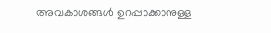അവകാശങ്ങള്‍ ഉറപ്പാക്കാനുള്ള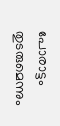പോരാട്ടം തുടരുമെന്നും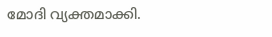മോദി വ്യക്തമാക്കി.